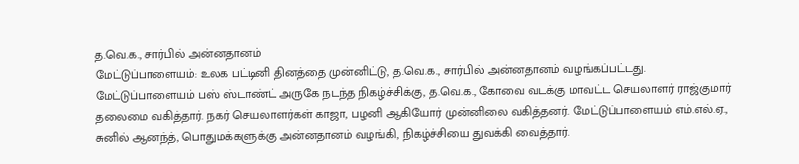த.வெ.க., சார்பில் அன்னதானம்
மேட்டுப்பாளையம்: உலக பட்டினி தினத்தை முன்னிட்டு, த.வெ.க., சார்பில் அன்னதானம் வழங்கப்பட்டது.
மேட்டுப்பாளையம் பஸ் ஸ்டாண்ட் அருகே நடந்த நிகழ்ச்சிக்கு, த.வெ.க., கோவை வடக்கு மாவட்ட செயலாளர் ராஜ்குமார் தலைமை வகித்தார். நகர் செயலாளர்கள் காஜா, பழனி ஆகியோர் முன்னிலை வகித்தனர். மேட்டுப்பாளையம் எம்.எல்.ஏ., சுனில் ஆனந்த், பொதுமக்களுக்கு அன்னதானம் வழங்கி, நிகழ்ச்சியை துவக்கி வைத்தார்.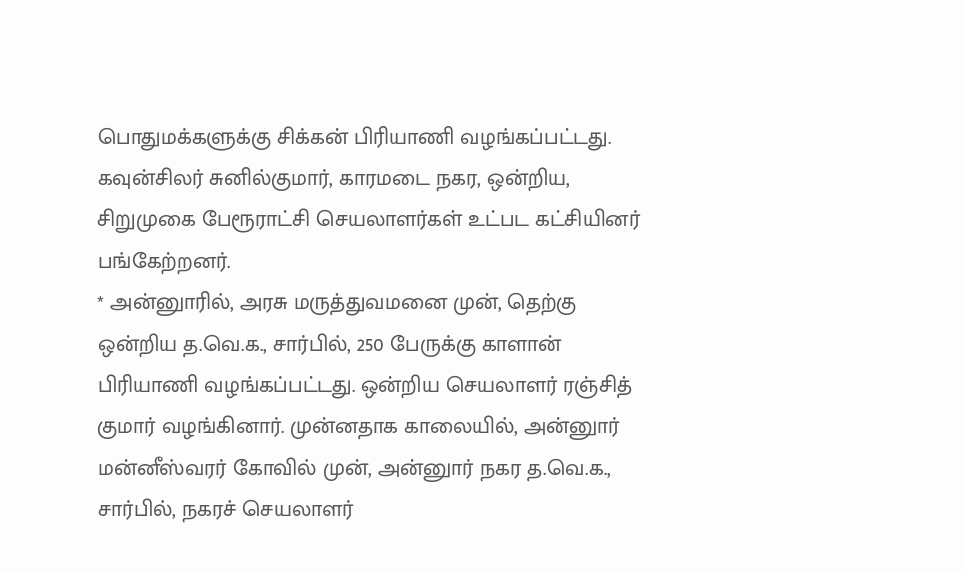பொதுமக்களுக்கு சிக்கன் பிரியாணி வழங்கப்பட்டது. கவுன்சிலர் சுனில்குமார், காரமடை நகர, ஒன்றிய, சிறுமுகை பேரூராட்சி செயலாளர்கள் உட்பட கட்சியினர் பங்கேற்றனர்.
* அன்னுாரில், அரசு மருத்துவமனை முன், தெற்கு ஒன்றிய த.வெ.க., சார்பில், 250 பேருக்கு காளான் பிரியாணி வழங்கப்பட்டது. ஒன்றிய செயலாளர் ரஞ்சித் குமார் வழங்கினார். முன்னதாக காலையில், அன்னுார் மன்னீஸ்வரர் கோவில் முன், அன்னுார் நகர த.வெ.க., சார்பில், நகரச் செயலாளர்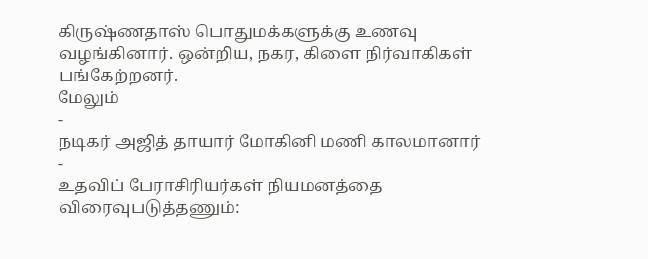கிருஷ்ணதாஸ் பொதுமக்களுக்கு உணவு வழங்கினார். ஒன்றிய, நகர, கிளை நிர்வாகிகள் பங்கேற்றனர்.
மேலும்
-
நடிகர் அஜித் தாயார் மோகினி மணி காலமானார்
-
உதவிப் பேராசிரியர்கள் நியமனத்தை விரைவுபடுத்தணும்: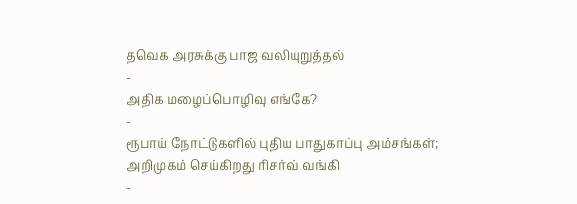தவெக அரசுக்கு பாஜ வலியுறுத்தல்
-
அதிக மழைப்பொழிவு எங்கே?
-
ரூபாய் நோட்டுகளில் புதிய பாதுகாப்பு அம்சங்கள்; அறிமுகம் செய்கிறது ரிசர்வ் வங்கி
-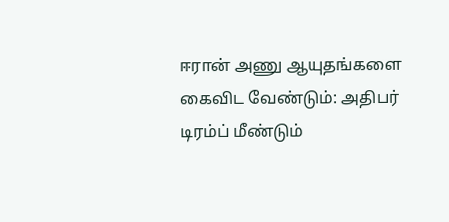ஈரான் அணு ஆயுதங்களை கைவிட வேண்டும்: அதிபர் டிரம்ப் மீண்டும்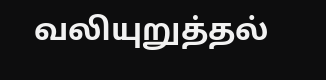வலியுறுத்தல்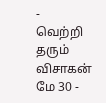-
வெற்றி தரும் விசாகன் மே 30 -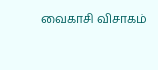வைகாசி விசாகம்